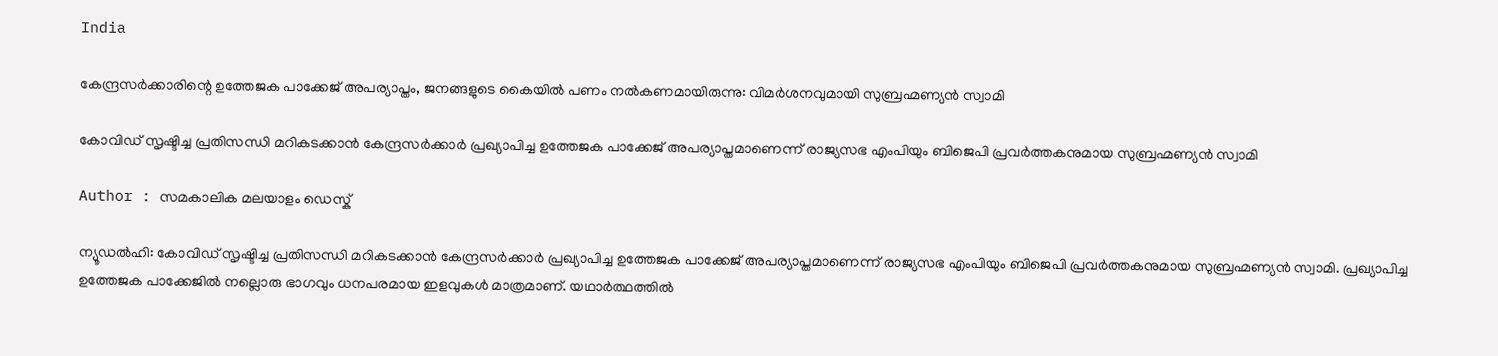India

കേന്ദ്രസര്‍ക്കാരിന്റെ ഉത്തേജക പാക്കേജ് അപര്യാപ്തം, ജനങ്ങളുടെ കൈയില്‍ പണം നല്‍കണമായിരുന്നു: വിമര്‍ശനവുമായി സുബ്രഹ്മണ്യന്‍ സ്വാമി

കോവിഡ് സൃഷ്ടിച്ച പ്രതിസന്ധി മറികടക്കാന്‍ കേന്ദ്രസര്‍ക്കാര്‍ പ്രഖ്യാപിച്ച ഉത്തേജക പാക്കേജ് അപര്യാപ്തമാണെന്ന് രാജ്യസഭ എംപിയും ബിജെപി പ്രവര്‍ത്തകനുമായ സുബ്രഹ്മണ്യന്‍ സ്വാമി

Author : സമകാലിക മലയാളം ഡെസ്ക്

ന്യൂഡല്‍ഹി: കോവിഡ് സൃഷ്ടിച്ച പ്രതിസന്ധി മറികടക്കാന്‍ കേന്ദ്രസര്‍ക്കാര്‍ പ്രഖ്യാപിച്ച ഉത്തേജക പാക്കേജ് അപര്യാപ്തമാണെന്ന് രാജ്യസഭ എംപിയും ബിജെപി പ്രവര്‍ത്തകനുമായ സുബ്രഹ്മണ്യന്‍ സ്വാമി. പ്രഖ്യാപിച്ച ഉത്തേജക പാക്കേജില്‍ നല്ലൊരു ഭാഗവും ധനപരമായ ഇളവുകള്‍ മാത്രമാണ്. യഥാര്‍ത്ഥത്തില്‍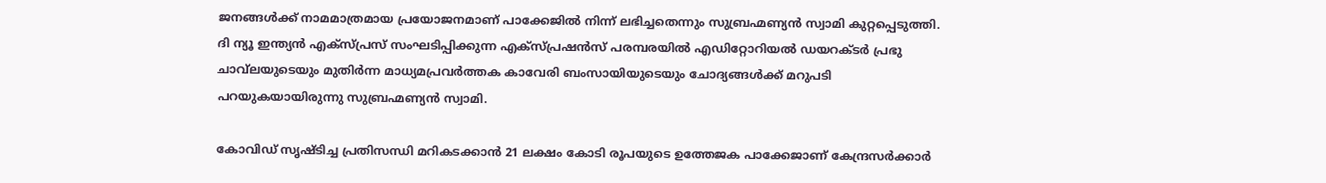ജനങ്ങള്‍ക്ക് നാമമാത്രമായ പ്രയോജനമാണ് പാക്കേജില്‍ നിന്ന് ലഭിച്ചതെന്നും സുബ്രഹ്മണ്യന്‍ സ്വാമി കുറ്റപ്പെടുത്തി.  ദി ന്യൂ ഇന്ത്യന്‍ എക്‌സ്പ്രസ് സംഘടിപ്പിക്കുന്ന എക്‌സ്പ്രഷന്‍സ് പരമ്പരയില്‍ എഡിറ്റോറിയല്‍ ഡയറക്ടര്‍ പ്രഭു ചാവ്‌ലയുടെയും മുതിര്‍ന്ന മാധ്യമപ്രവര്‍ത്തക കാവേരി ബംസായിയുടെയും ചോദ്യങ്ങള്‍ക്ക് മറുപടി പറയുകയായിരുന്നു സുബ്രഹ്മണ്യന്‍ സ്വാമി.

കോവിഡ് സൃഷ്ടിച്ച പ്രതിസന്ധി മറികടക്കാന്‍ 21 ലക്ഷം കോടി രൂപയുടെ ഉത്തേജക പാക്കേജാണ് കേന്ദ്രസര്‍ക്കാര്‍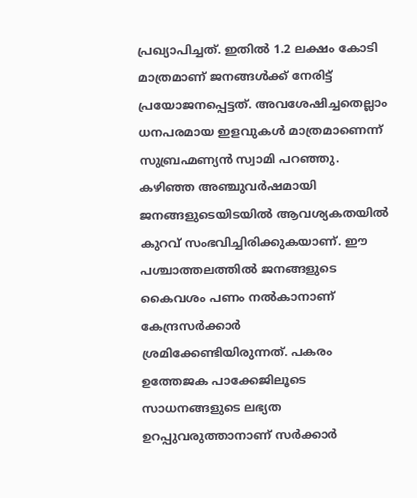പ്രഖ്യാപിച്ചത്. ഇതില്‍ 1.2 ലക്ഷം കോടി മാത്രമാണ് ജനങ്ങള്‍ക്ക് നേരിട്ട് പ്രയോജനപ്പെട്ടത്. അവശേഷിച്ചതെല്ലാം ധനപരമായ ഇളവുകള്‍ മാത്രമാണെന്ന് സുബ്രഹ്മണ്യന്‍ സ്വാമി പറഞ്ഞു. കഴിഞ്ഞ അഞ്ചുവര്‍ഷമായി ജനങ്ങളുടെയിടയില്‍ ആവശ്യകതയില്‍ കുറവ് സംഭവിച്ചിരിക്കുകയാണ്. ഈ പശ്ചാത്തലത്തില്‍ ജനങ്ങളുടെ കൈവശം പണം നല്‍കാനാണ് കേന്ദ്രസര്‍ക്കാര്‍ ശ്രമിക്കേണ്ടിയിരുന്നത്. പകരം ഉത്തേജക പാക്കേജിലൂടെ സാധനങ്ങളുടെ ലഭ്യത ഉറപ്പുവരുത്താനാണ് സര്‍ക്കാര്‍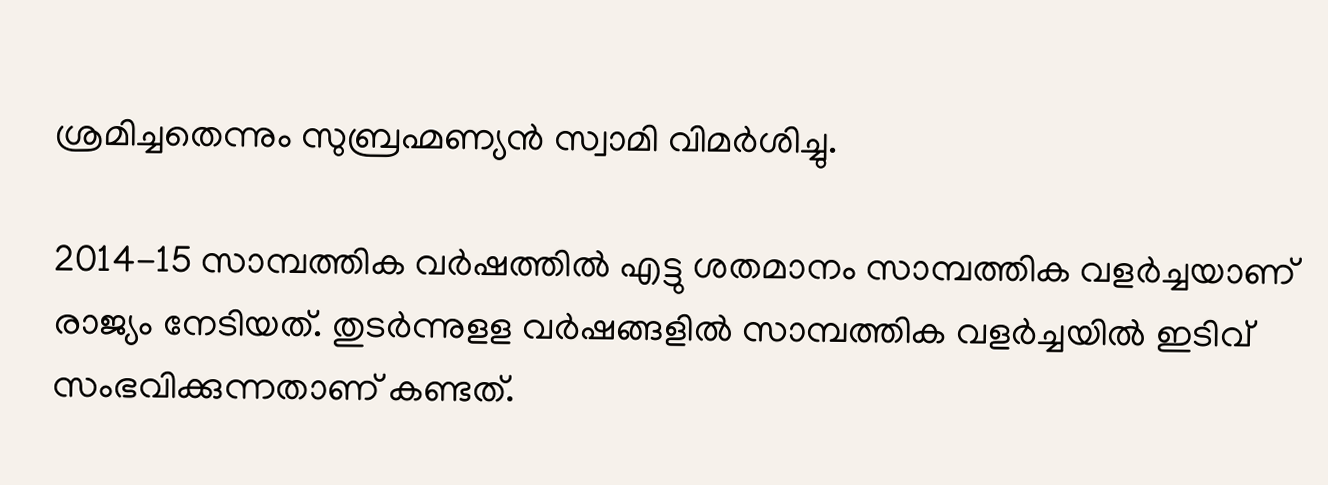ശ്രമിച്ചതെന്നും സുബ്രഹ്മണ്യന്‍ സ്വാമി വിമര്‍ശിച്ചു.

2014-15 സാമ്പത്തിക വര്‍ഷത്തില്‍ എട്ടു ശതമാനം സാമ്പത്തിക വളര്‍ച്ചയാണ് രാജ്യം നേടിയത്. തുടര്‍ന്നുളള വര്‍ഷങ്ങളില്‍ സാമ്പത്തിക വളര്‍ച്ചയില്‍ ഇടിവ് സംഭവിക്കുന്നതാണ് കണ്ടത്.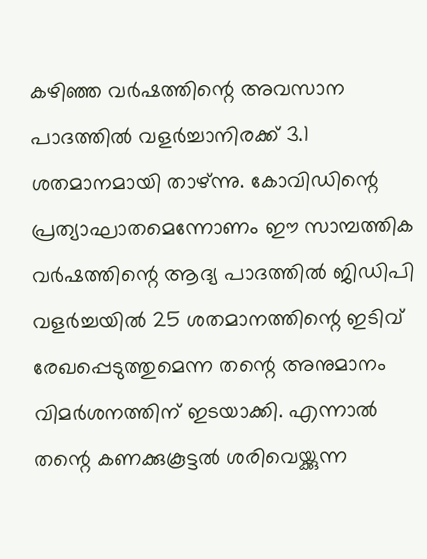കഴിഞ്ഞ വര്‍ഷത്തിന്റെ അവസാന പാദത്തില്‍ വളര്‍ച്ചാനിരക്ക് 3.1 ശതമാനമായി താഴ്ന്നു. കോവിഡിന്റെ പ്രത്യാഘാതമെന്നോണം ഈ സാമ്പത്തിക വര്‍ഷത്തിന്റെ ആദ്യ പാദത്തില്‍ ജിഡിപി വളര്‍ച്ചയില്‍ 25 ശതമാനത്തിന്റെ ഇടിവ് രേഖപ്പെടുത്തുമെന്ന തന്റെ അനുമാനം വിമര്‍ശനത്തിന് ഇടയാക്കി. എന്നാല്‍ തന്റെ കണക്കുകൂട്ടല്‍ ശരിവെയ്ക്കുന്ന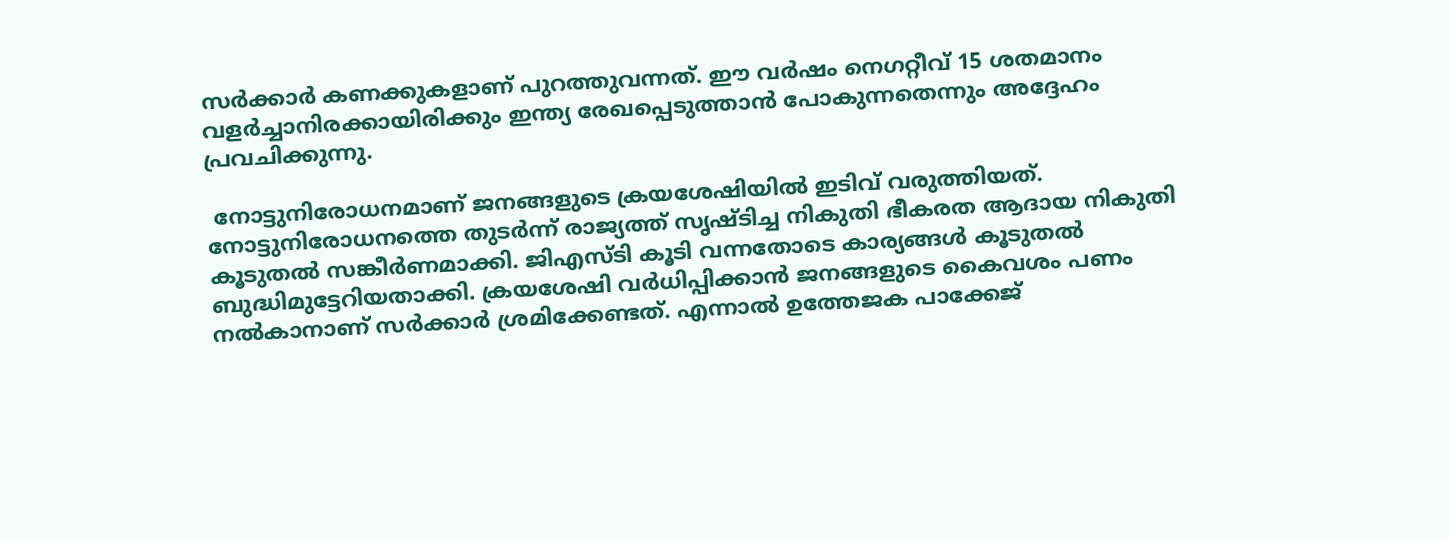സര്‍ക്കാര്‍ കണക്കുകളാണ് പുറത്തുവന്നത്. ഈ വര്‍ഷം നെഗറ്റീവ് 15 ശതമാനം വളര്‍ച്ചാനിരക്കായിരിക്കും ഇന്ത്യ രേഖപ്പെടുത്താന്‍ പോകുന്നതെന്നും അദ്ദേഹം പ്രവചിക്കുന്നു.

 നോട്ടുനിരോധനമാണ് ജനങ്ങളുടെ ക്രയശേഷിയില്‍ ഇടിവ് വരുത്തിയത്. നോട്ടുനിരോധനത്തെ തുടര്‍ന്ന് രാജ്യത്ത് സൃഷ്ടിച്ച നികുതി ഭീകരത ആദായ നികുതി കൂടുതല്‍ സങ്കീര്‍ണമാക്കി. ജിഎസ്ടി കൂടി വന്നതോടെ കാര്യങ്ങള്‍ കൂടുതല്‍ ബുദ്ധിമുട്ടേറിയതാക്കി. ക്രയശേഷി വര്‍ധിപ്പിക്കാന്‍ ജനങ്ങളുടെ കൈവശം പണം നല്‍കാനാണ് സര്‍ക്കാര്‍ ശ്രമിക്കേണ്ടത്. എന്നാല്‍ ഉത്തേജക പാക്കേജ്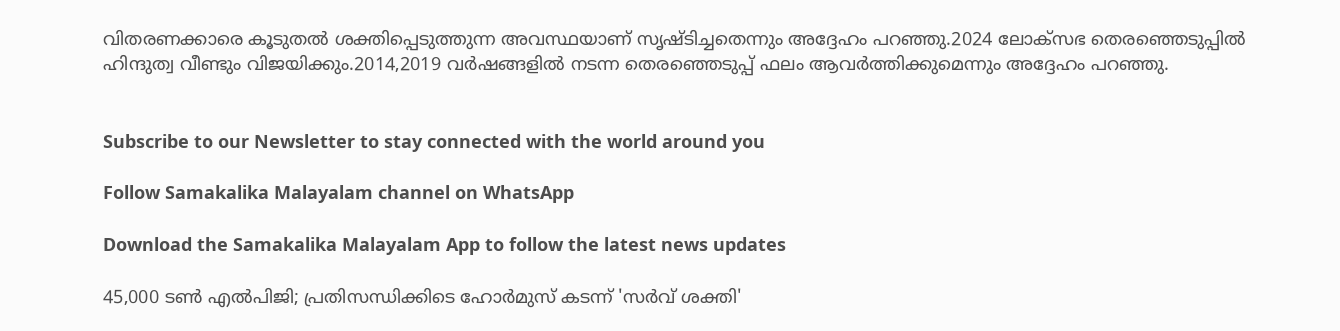വിതരണക്കാരെ കൂടുതല്‍ ശക്തിപ്പെടുത്തുന്ന അവസ്ഥയാണ് സൃഷ്ടിച്ചതെന്നും അദ്ദേഹം പറഞ്ഞു.2024 ലോക്‌സഭ തെരഞ്ഞെടുപ്പില്‍ ഹിന്ദുത്വ വീണ്ടും വിജയിക്കും.2014,2019 വര്‍ഷങ്ങളില്‍ നടന്ന തെരഞ്ഞെടുപ്പ് ഫലം ആവര്‍ത്തിക്കുമെന്നും അദ്ദേഹം പറഞ്ഞു.


Subscribe to our Newsletter to stay connected with the world around you

Follow Samakalika Malayalam channel on WhatsApp

Download the Samakalika Malayalam App to follow the latest news updates

45,000 ടൺ എൽപിജി; പ്രതിസന്ധിക്കിടെ ഹോർമുസ് കടന്ന് 'സർവ് ശക്തി'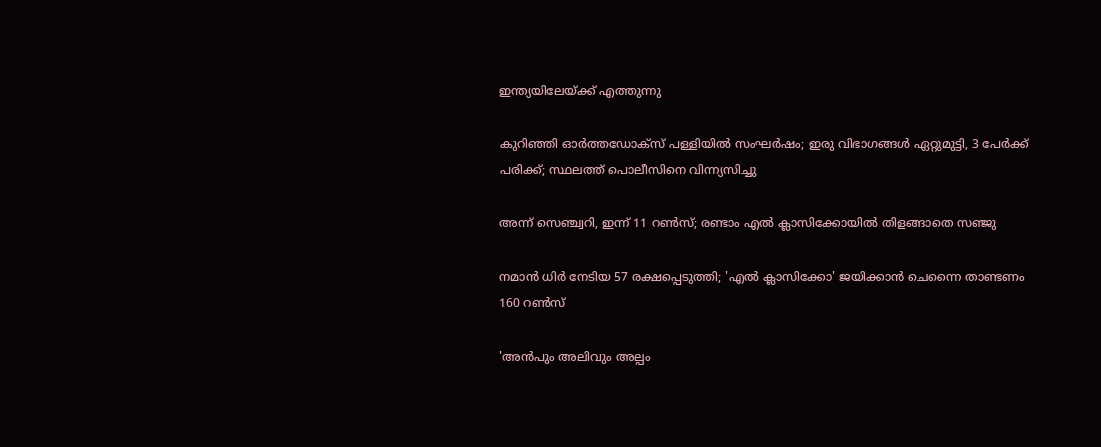ഇന്ത്യയിലേയ്ക്ക് എത്തുന്നു

കുറിഞ്ഞി ഓർത്തഡോക്സ് പള്ളിയിൽ സംഘർഷം; ഇരു വിഭാഗങ്ങൾ ഏറ്റുമുട്ടി, 3 പേർക്ക് പരിക്ക്; സ്ഥലത്ത് പൊലീസിനെ വിന്ന്യസിച്ചു

അന്ന് സെഞ്ച്വറി, ഇന്ന് 11 റണ്‍സ്; രണ്ടാം എല്‍ ക്ലാസിക്കോയില്‍ തിളങ്ങാതെ സഞ്ജു

നമാന്‍ ധിര്‍ നേടിയ 57 രക്ഷപ്പെടുത്തി; 'എല്‍ ക്ലാസിക്കോ' ജയിക്കാന്‍ ചെന്നൈ താണ്ടണം 160 റണ്‍സ്

'അൻപും അലിവും അല്പം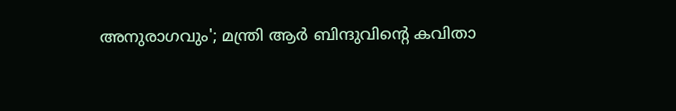അനുരാഗവും'; മന്ത്രി ആർ ബിന്ദുവിന്റെ കവിതാ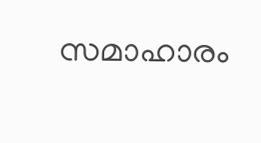സമാഹാരം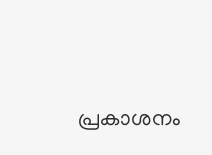പ്രകാശനം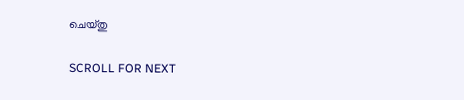ചെയ്തു

SCROLL FOR NEXT